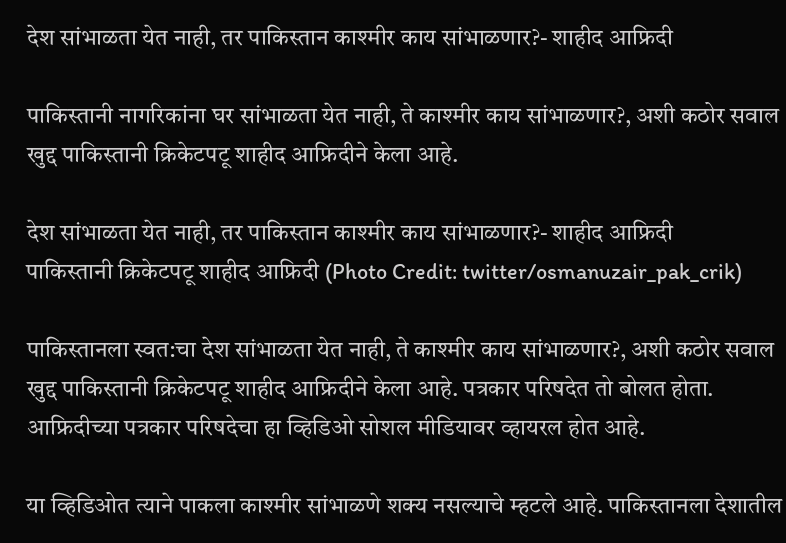देश सांभाळता येत नाही, तर पाकिस्तान काश्मीर काय सांभाळणार?- शाहीद आफ्रिदी

पाकिस्तानी नागरिकांना घर सांभाळता येत नाही, ते काश्मीर काय सांभाळणार?, अशी कठोर सवाल खुद्द पाकिस्तानी क्रिकेटपटू शाहीद आफ्रिदीने केला आहे.

देश सांभाळता येत नाही, तर पाकिस्तान काश्मीर काय सांभाळणार?- शाहीद आफ्रिदी
पाकिस्तानी क्रिकेटपटू शाहीद आफ्रिदी (Photo Credit: twitter/osmanuzair_pak_crik)

पाकिस्तानला स्वत:चा देश सांभाळता येत नाही, ते काश्मीर काय सांभाळणार?, अशी कठोर सवाल खुद्द पाकिस्तानी क्रिकेटपटू शाहीद आफ्रिदीने केला आहे. पत्रकार परिषदेत तो बोलत होता. आफ्रिदीच्या पत्रकार परिषदेचा हा व्हिडिओ सोशल मीडियावर व्हायरल होत आहे.

या व्हिडिओत त्याने पाकला काश्मीर सांभाळणे शक्य नसल्याचे म्हटले आहे. पाकिस्तानला देशातील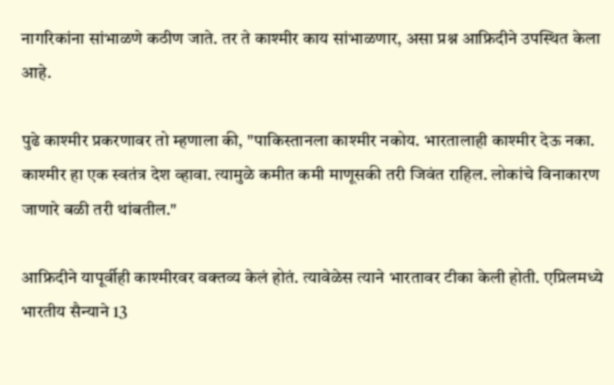नागरिकांना सांभाळणे कठीण जाते. तर ते काश्मीर काय सांभाळणार, असा प्रश्न आफ्रिदीने उपस्थित केला आहे.

पुढे काश्मीर प्रकरणावर तो म्हणाला की, "पाकिस्तानला काश्मीर नकोय. भारतालाही काश्मीर देऊ नका. काश्मीर हा एक स्वतंत्र देश व्हावा. त्यामुळे कमीत कमी माणूसकी तरी जिवंत राहिल. लोकांचे विनाकारण जाणारे बळी तरी थांबतील."

आफ्रिदीने यापूर्वीही काश्मीरवर वक्तव्य केलं होतं. त्यावेळेस त्याने भारतावर टीका केली होती. एप्रिलमध्ये भारतीय सैन्याने 13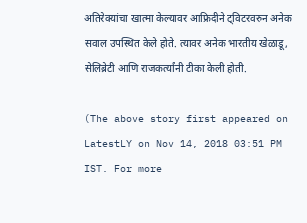अतिरेक्यांचा खात्मा केल्यावर आफ्रिदीने ट्विटरवरुन अनेक सवाल उपस्थित केले होते. त्यावर अनेक भारतीय खेळाडू, सेलिब्रेटी आणि राजकर्त्यांनी टीका केली होती.

(The above story first appeared on LatestLY on Nov 14, 2018 03:51 PM IST. For more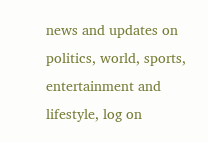news and updates on politics, world, sports, entertainment and lifestyle, log on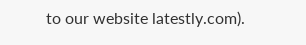to our website latestly.com).